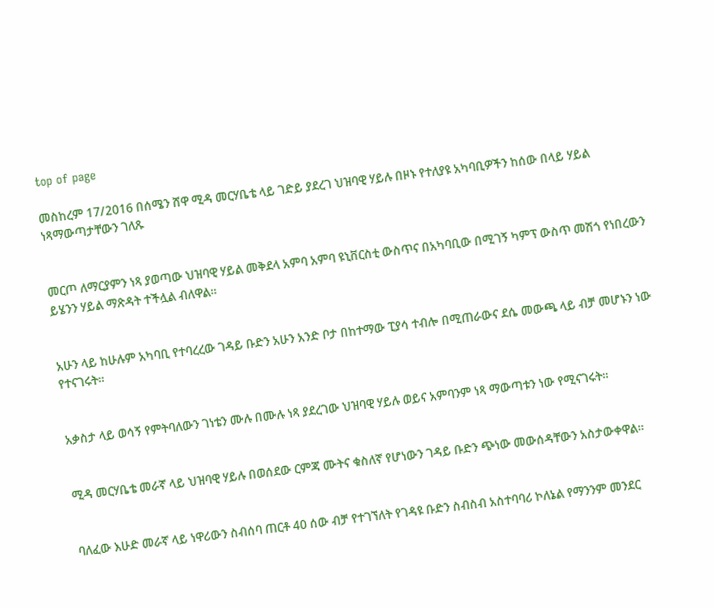top of page

መስከረም 17/2016 በሰሜን ሸዋ ሚዳ መርሃቤቴ ላይ ገድይ ያደረገ ህዝባዊ ሃይሉ በዞኑ የተለያዩ አካባቢዎችን ከሰው በላይ ሃይል ነጻማውጣታቸውን ገለጹ


መርጦ ለማርያምን ነጻ ያወጣው ህዝባዊ ሃይል መቅደላ አምባ አምባ ዩኒቨርስቲ ውስጥና በአካባቢው በሚገኝ ካምፕ ውስጥ መሽጎ የነበረውን ይሄንን ሃይል ማጽዳት ተችሏል ብለዋል።


አሁን ላይ ከሁሉም አካባቢ የተባረረው ገዳይ ቡድን አሁን አንድ ቦታ በከተማው ፒያሳ ተብሎ በሚጠራውና ደሴ መውጫ ላይ ብቻ መሆኑን ነው የተናገሩት።


አቃስታ ላይ ወሳኝ የምትባለውን ገነቴን ሙሉ በሙሉ ነጻ ያደረገው ህዝባዊ ሃይሉ ወይና አምባንም ነጻ ማውጣቱን ነው የሚናገሩት።


ሚዳ መርሃቤቴ መራኛ ላይ ህዝባዊ ሃይሉ በወሰደው ርምጃ ሙትና ቁስለኛ የሆነውን ገዳይ ቡድን ጭነው መውሰዳቸውን አስታውቀዋል።


ባለፈው እሁድ መራኛ ላይ ነዋሪውን ስብሰባ ጠርቶ 40 ሰው ብቻ የተገኘለት የገዳዩ ቡድን ስብስብ አስተባባሪ ኮለኔል የማንንም መንደር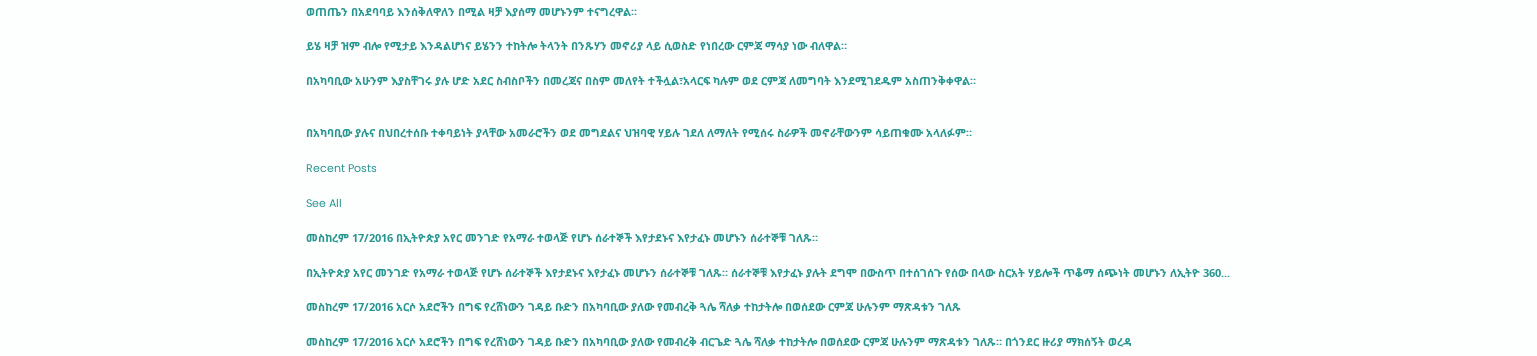ወጠጤን በአደባባይ እንሰቅለዋለን በሚል ዛቻ እያሰማ መሆኑንም ተናግረዋል።

ይሄ ዛቻ ዝም ብሎ የሚታይ እንዳልሆነና ይሄንን ተከትሎ ትላንት በንጹሃን መኖሪያ ላይ ሲወስድ የነበረው ርምጃ ማሳያ ነው ብለዋል።

በአካባቢው አሁንም እያስቸገሩ ያሉ ሆድ አደር ስብስቦችን በመረጃና በስም መለየት ተችሏል፣አላርፍ ካሉም ወደ ርምጃ ለመግባት እንደሚገደዱም አስጠንቅቀዋል።


በአካባቢው ያሉና በህበረተሰቡ ተቀባይነት ያላቸው አመራሮችን ወደ መግደልና ህዝባዊ ሃይሉ ገደለ ለማለት የሚሰሩ ስራዎች መኖራቸውንም ሳይጠቁሙ አላለፉም።

Recent Posts

See All

መስከረም 17/2016 በኢትዮጵያ አየር መንገድ የአማራ ተወላጅ የሆኑ ሰራተኞች እየታደኑና እየታፈኑ መሆኑን ሰራተኞቹ ገለጹ።

በኢትዮጵያ አየር መንገድ የአማራ ተወላጅ የሆኑ ሰራተኞች እየታደኑና እየታፈኑ መሆኑን ሰራተኞቹ ገለጹ። ሰራተኞቹ እየታፈኑ ያሉት ደግሞ በውስጥ በተሰገሰጉ የሰው በላው ስርአት ሃይሎች ጥቆማ ሰጭነት መሆኑን ለኢትዮ 360...

መስከረም 17/2016 አርሶ አደሮችን በግፍ የረሸነውን ገዳይ ቡድን በአካባቢው ያለው የመብረቅ ጓሌ ሻለቃ ተከታትሎ በወሰደው ርምጃ ሁሉንም ማጽዳቱን ገለጹ

መስከረም 17/2016 አርሶ አደሮችን በግፍ የረሸነውን ገዳይ ቡድን በአካባቢው ያለው የመብረቅ ብርጌድ ጓሌ ሻለቃ ተከታትሎ በወሰደው ርምጃ ሁሉንም ማጽዳቱን ገለጹ። በጎንደር ዙሪያ ማክሰኝት ወረዳ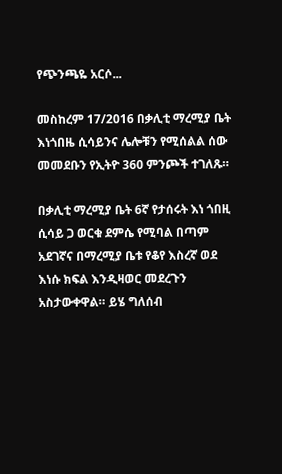የጭንጫዬ አርሶ...

መስከረም 17/2016 በቃሊቲ ማረሚያ ቤት እነጎበዜ ሲሳይንና ሌሎቹን የሚሰልል ሰው መመደቡን የኢትዮ 360 ምንጮች ተገለጹ።

በቃሊቲ ማረሚያ ቤት 6ኛ የታሰሩት እነ ጎበዚ ሲሳይ ጋ ወርቁ ደምሴ የሚባል በጣም አደገኛና በማረሚያ ቤቱ የቆየ እስረኛ ወደ እነሱ ክፍል እንዲዛወር መደረጉን አስታውቀዋል። ይሄ ግለሰብ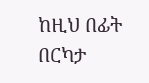ከዚህ በፊት በርካታ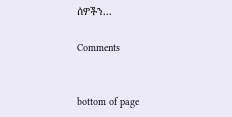ሰዎችን...

Comments


bottom of page